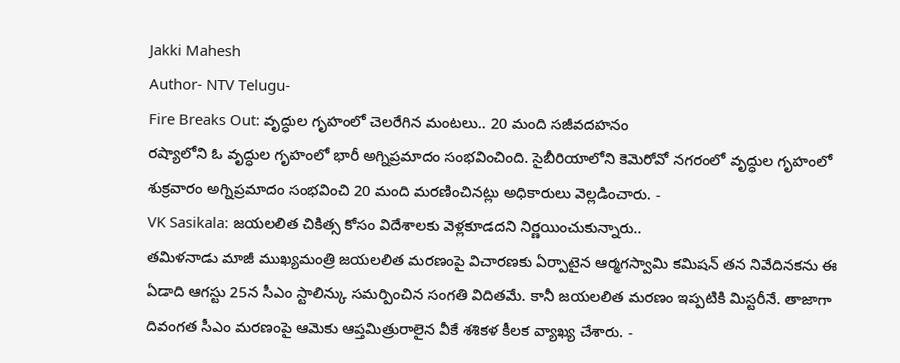Jakki Mahesh
Author- NTV Telugu-
Fire Breaks Out: వృద్ధుల గృహంలో చెలరేగిన మంటలు.. 20 మంది సజీవదహనం
రష్యాలోని ఓ వృద్ధుల గృహంలో భారీ అగ్నిప్రమాదం సంభవించింది. సైబీరియాలోని కెమెరోవో నగరంలో వృద్ధుల గృహంలో శుక్రవారం అగ్నిప్రమాదం సంభవించి 20 మంది మరణించినట్లు అధికారులు వెల్లడించారు. -
VK Sasikala: జయలలిత చికిత్స కోసం విదేశాలకు వెళ్లకూడదని నిర్ణయించుకున్నారు..
తమిళనాడు మాజీ ముఖ్యమంత్రి జయలలిత మరణంపై విచారణకు ఏర్పాటైన ఆర్మగస్వామి కమిషన్ తన నివేదినకను ఈ ఏడాది ఆగస్టు 25న సీఎం స్టాలిన్కు సమర్పించిన సంగతి విదితమే. కానీ జయలలిత మరణం ఇప్పటికి మిస్టరీనే. తాజాగా దివంగత సీఎం మరణంపై ఆమెకు ఆప్తమిత్రురాలైన వీకే శశికళ కీలక వ్యాఖ్య చేశారు. -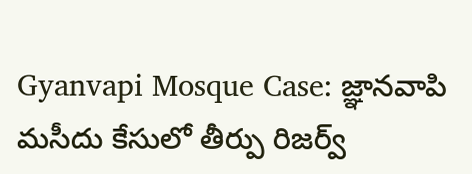Gyanvapi Mosque Case: జ్ఞానవాపి మసీదు కేసులో తీర్పు రిజర్వ్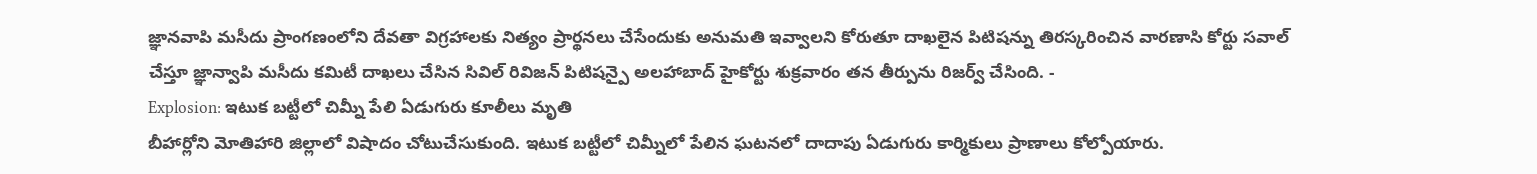జ్ఞానవాపి మసీదు ప్రాంగణంలోని దేవతా విగ్రహాలకు నిత్యం ప్రార్థనలు చేసేందుకు అనుమతి ఇవ్వాలని కోరుతూ దాఖలైన పిటిషన్ను తిరస్కరించిన వారణాసి కోర్టు సవాల్ చేస్తూ జ్ఞాన్వాపి మసీదు కమిటీ దాఖలు చేసిన సివిల్ రివిజన్ పిటిషన్పై అలహాబాద్ హైకోర్టు శుక్రవారం తన తీర్పును రిజర్వ్ చేసింది. -
Explosion: ఇటుక బట్టీలో చిమ్నీ పేలి ఏడుగురు కూలీలు మృతి
బీహార్లోని మోతిహారి జిల్లాలో విషాదం చోటుచేసుకుంది. ఇటుక బట్టీలో చిమ్నీలో పేలిన ఘటనలో దాదాపు ఏడుగురు కార్మికులు ప్రాణాలు కోల్పోయారు.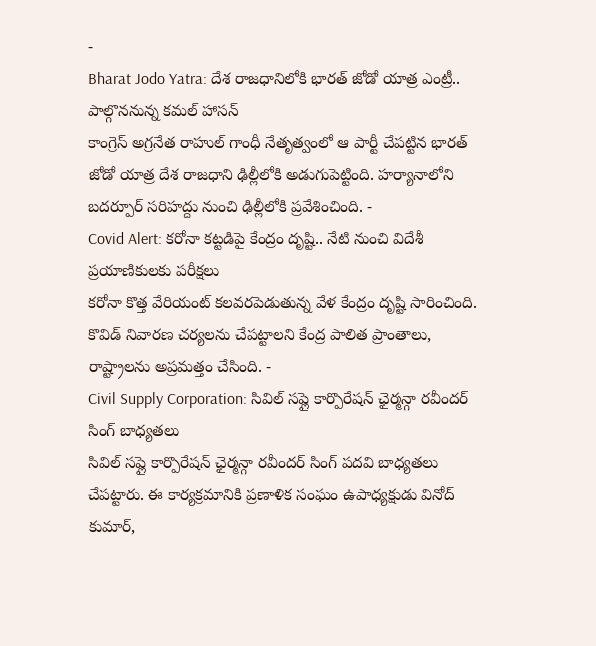-
Bharat Jodo Yatra: దేశ రాజధానిలోకి భారత్ జోడో యాత్ర ఎంట్రీ.. పాల్గొననున్న కమల్ హాసన్
కాంగ్రెస్ అగ్రనేత రాహుల్ గాంధీ నేతృత్వంలో ఆ పార్టీ చేపట్టిన భారత్ జోడో యాత్ర దేశ రాజధాని ఢిల్లీలోకి అడుగుపెట్టింది. హర్యానాలోని బదర్పూర్ సరిహద్దు నుంచి ఢిల్లీలోకి ప్రవేశించింది. -
Covid Alert: కరోనా కట్టడిపై కేంద్రం దృష్టి.. నేటి నుంచి విదేశీ ప్రయాణికులకు పరీక్షలు
కరోనా కొత్త వేరియంట్ కలవరపెడుతున్న వేళ కేంద్రం దృష్టి సారించింది. కొవిడ్ నివారణ చర్యలను చేపట్టాలని కేంద్ర పాలిత ప్రాంతాలు, రాష్ట్రాలను అప్రమత్తం చేసింది. -
Civil Supply Corporation: సివిల్ సప్లై కార్పొరేషన్ ఛైర్మన్గా రవీందర్ సింగ్ బాధ్యతలు
సివిల్ సప్లై కార్పొరేషన్ ఛైర్మన్గా రవీందర్ సింగ్ పదవి బాధ్యతలు చేపట్టారు. ఈ కార్యక్రమానికి ప్రణాళిక సంఘం ఉపాధ్యక్షుడు వినోద్ కుమార్,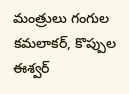మంత్రులు గంగుల కమలాకర్, కొప్పుల ఈశ్వర్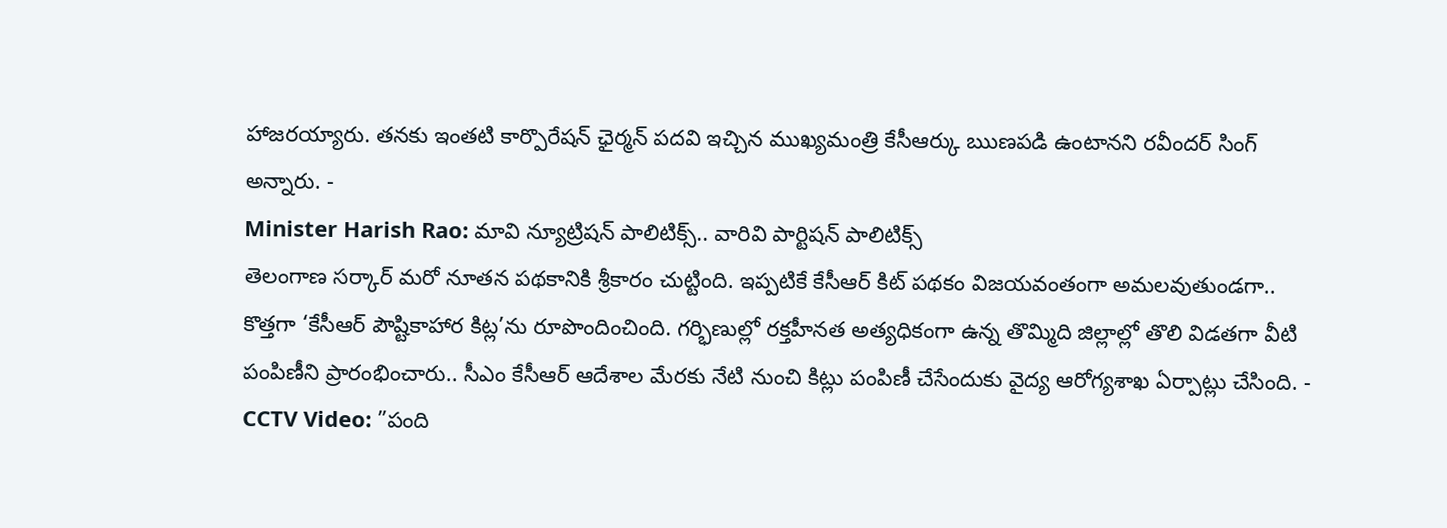హాజరయ్యారు. తనకు ఇంతటి కార్పొరేషన్ ఛైర్మన్ పదవి ఇచ్చిన ముఖ్యమంత్రి కేసీఆర్కు ఋణపడి ఉంటానని రవీందర్ సింగ్ అన్నారు. -
Minister Harish Rao: మావి న్యూట్రిషన్ పాలిటిక్స్.. వారివి పార్టిషన్ పాలిటిక్స్
తెలంగాణ సర్కార్ మరో నూతన పథకానికి శ్రీకారం చుట్టింది. ఇప్పటికే కేసీఆర్ కిట్ పథకం విజయవంతంగా అమలవుతుండగా.. కొత్తగా ‘కేసీఆర్ పౌష్టికాహార కిట్ల’ను రూపొందించింది. గర్భిణుల్లో రక్తహీనత అత్యధికంగా ఉన్న తొమ్మిది జిల్లాల్లో తొలి విడతగా వీటి పంపిణీని ప్రారంభించారు.. సీఎం కేసీఆర్ ఆదేశాల మేరకు నేటి నుంచి కిట్లు పంపిణీ చేసేందుకు వైద్య ఆరోగ్యశాఖ ఏర్పాట్లు చేసింది. -
CCTV Video: ”పంది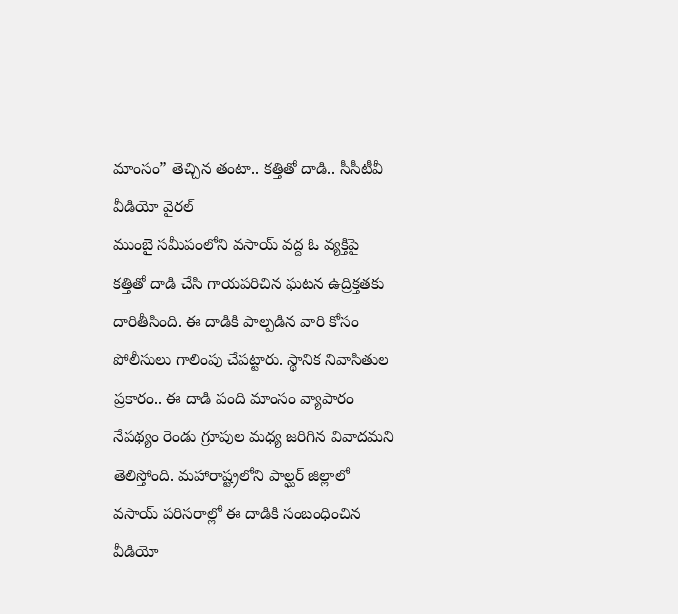మాంసం” తెచ్చిన తంటా.. కత్తితో దాడి.. సీసీటీవీ వీడియో వైరల్
ముంబై సమీపంలోని వసాయ్ వద్ద ఓ వ్యక్తిపై కత్తితో దాడి చేసి గాయపరిచిన ఘటన ఉద్రిక్తతకు దారితీసింది. ఈ దాడికి పాల్పడిన వారి కోసం పోలీసులు గాలింపు చేపట్టారు. స్థానిక నివాసితుల ప్రకారం.. ఈ దాడి పంది మాంసం వ్యాపారం నేపథ్యం రెండు గ్రూపుల మధ్య జరిగిన వివాదమని తెలిస్తోంది. మహారాష్ట్రలోని పాల్ఘర్ జిల్లాలో వసాయ్ పరిసరాల్లో ఈ దాడికి సంబంధించిన వీడియో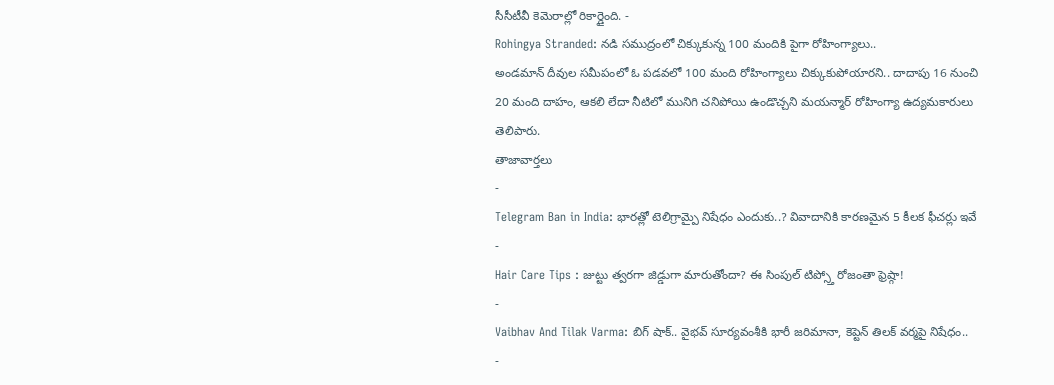సీసీటీవీ కెమెరాల్లో రికార్డైంది. -
Rohingya Stranded: నడి సముద్రంలో చిక్కుకున్న 100 మందికి పైగా రోహింగ్యాలు..
అండమాన్ దీవుల సమీపంలో ఓ పడవలో 100 మంది రోహింగ్యాలు చిక్కుకుపోయారని.. దాదాపు 16 నుంచి 20 మంది దాహం, ఆకలి లేదా నీటిలో మునిగి చనిపోయి ఉండొచ్చని మయన్మార్ రోహింగ్యా ఉద్యమకారులు తెలిపారు.
తాజావార్తలు
-
Telegram Ban in India: భారత్లో టెలిగ్రామ్పై నిషేధం ఎందుకు..? వివాదానికి కారణమైన 5 కీలక ఫీచర్లు ఇవే
-
Hair Care Tips : జుట్టు త్వరగా జిడ్డుగా మారుతోందా? ఈ సింపుల్ టిప్స్తో రోజంతా ఫ్రెష్గా!
-
Vaibhav And Tilak Varma: బిగ్ షాక్.. వైభవ్ సూర్యవంశీకి భారీ జరిమానా, కెప్టెన్ తిలక్ వర్మపై నిషేధం..
-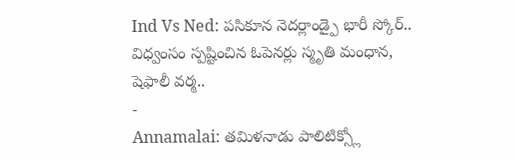Ind Vs Ned: పసికూన నెదర్లాండ్పై భారీ స్కోర్.. విధ్వంసం స్పష్టించిన ఓపెనర్లు స్మృతి మంధాన, షెఫాలీ వర్మ..
-
Annamalai: తమిళనాడు పాలిటిక్స్లో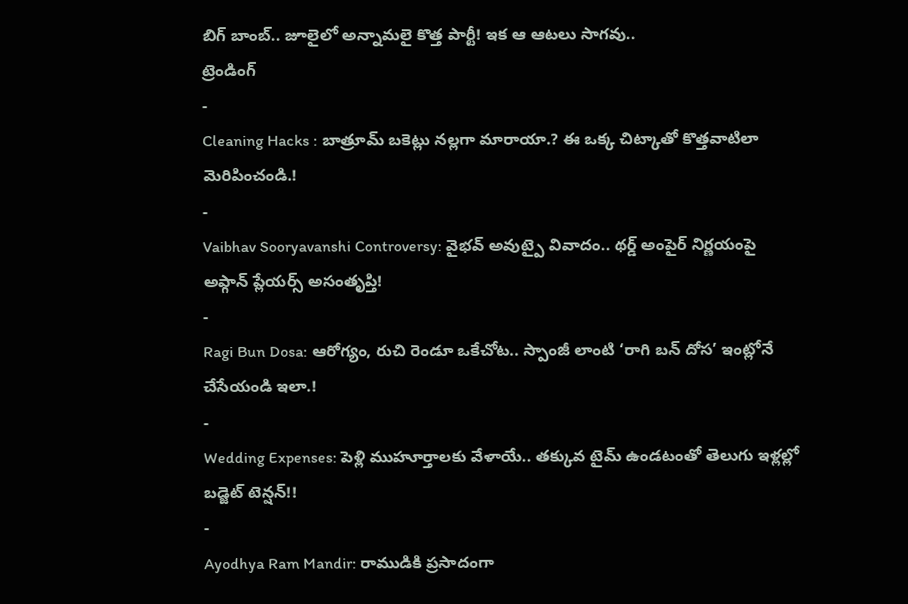బిగ్ బాంబ్.. జూలైలో అన్నామలై కొత్త పార్టీ! ఇక ఆ ఆటలు సాగవు..
ట్రెండింగ్
-
Cleaning Hacks : బాత్రూమ్ బకెట్లు నల్లగా మారాయా.? ఈ ఒక్క చిట్కాతో కొత్తవాటిలా మెరిపించండి.!
-
Vaibhav Sooryavanshi Controversy: వైభవ్ అవుట్పై వివాదం.. థర్డ్ అంపైర్ నిర్ణయంపై అఫ్గాన్ ప్లేయర్స్ అసంతృప్తి!
-
Ragi Bun Dosa: ఆరోగ్యం, రుచి రెండూ ఒకేచోట.. స్పాంజీ లాంటి ‘రాగి బన్ దోస’ ఇంట్లోనే చేసేయండి ఇలా.!
-
Wedding Expenses: పెళ్లి ముహూర్తాలకు వేళాయే.. తక్కువ టైమ్ ఉండటంతో తెలుగు ఇళ్లల్లో బడ్జెట్ టెన్షన్!!
-
Ayodhya Ram Mandir: రాముడికి ప్రసాదంగా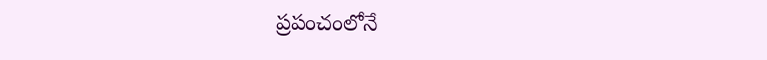ప్రపంచంలోనే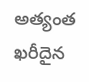అత్యంత ఖరీదైన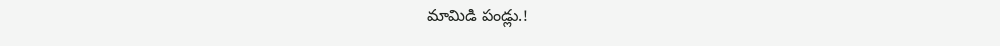మామిడి పండ్లు.!